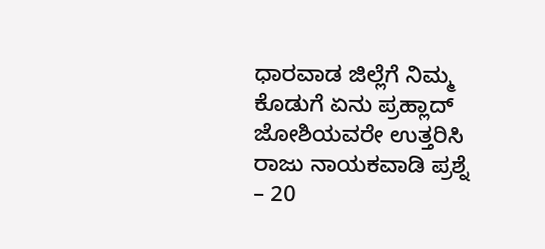ಧಾರವಾಡ ಜಿಲ್ಲೆಗೆ ನಿಮ್ಮ ಕೊಡುಗೆ ಏನು ಪ್ರಹ್ಲಾದ್ ಜೋಶಿಯವರೇ ಉತ್ತರಿಸಿ ರಾಜು ನಾಯಕವಾಡಿ ಪ್ರಶ್ನೆ – 20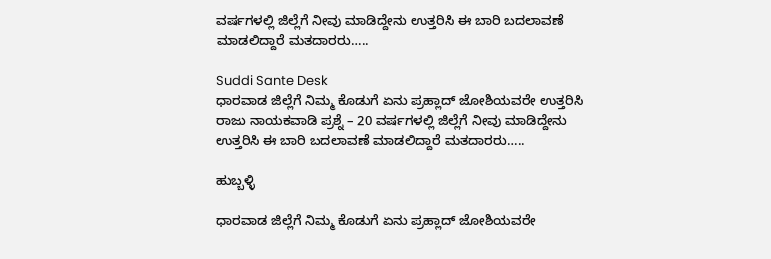ವರ್ಷಗಳಲ್ಲಿ ಜಿಲ್ಲೆಗೆ ನೀವು ಮಾಡಿದ್ದೇನು ಉತ್ತರಿಸಿ ಈ ಬಾರಿ ಬದಲಾವಣೆ ಮಾಡಲಿದ್ದಾರೆ ಮತದಾರರು…..

Suddi Sante Desk
ಧಾರವಾಡ ಜಿಲ್ಲೆಗೆ ನಿಮ್ಮ ಕೊಡುಗೆ ಏನು ಪ್ರಹ್ಲಾದ್ ಜೋಶಿಯವರೇ ಉತ್ತರಿಸಿ ರಾಜು ನಾಯಕವಾಡಿ ಪ್ರಶ್ನೆ – 20 ವರ್ಷಗಳಲ್ಲಿ ಜಿಲ್ಲೆಗೆ ನೀವು ಮಾಡಿದ್ದೇನು ಉತ್ತರಿಸಿ ಈ ಬಾರಿ ಬದಲಾವಣೆ ಮಾಡಲಿದ್ದಾರೆ ಮತದಾರರು…..

ಹುಬ್ಬಳ್ಳಿ

ಧಾರವಾಡ ಜಿಲ್ಲೆಗೆ ನಿಮ್ಮ ಕೊಡುಗೆ ಏನು ಪ್ರಹ್ಲಾದ್ ಜೋಶಿಯವರೇ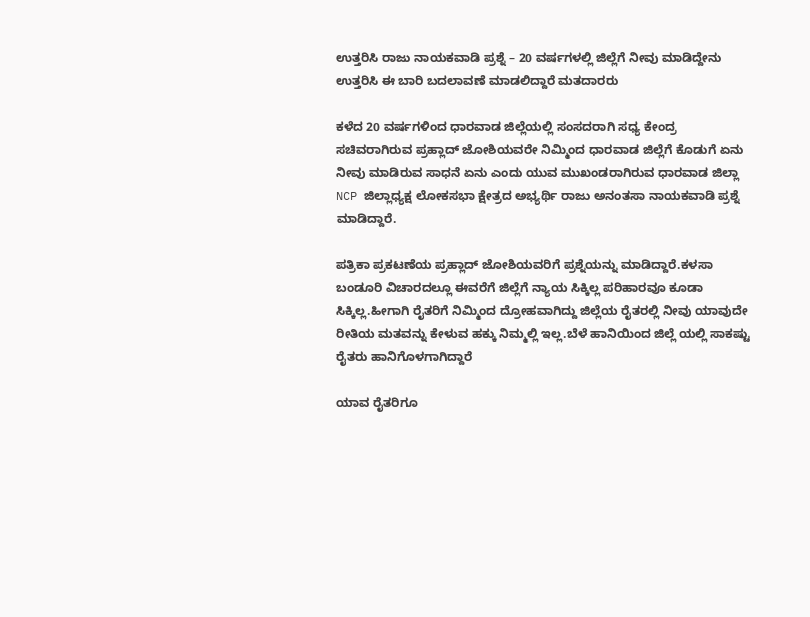ಉತ್ತರಿಸಿ ರಾಜು ನಾಯಕವಾಡಿ ಪ್ರಶ್ನೆ – 20 ವರ್ಷಗಳಲ್ಲಿ ಜಿಲ್ಲೆಗೆ ನೀವು ಮಾಡಿದ್ದೇನು ಉತ್ತರಿಸಿ ಈ ಬಾರಿ ಬದಲಾವಣೆ ಮಾಡಲಿದ್ದಾರೆ ಮತದಾರರು

ಕಳೆದ 20 ವರ್ಷಗಳಿಂದ ಧಾರವಾಡ ಜಿಲ್ಲೆಯಲ್ಲಿ ಸಂಸದರಾಗಿ ಸಧ್ಯ ಕೇಂದ್ರ ಸಚಿವರಾಗಿರುವ ಪ್ರಹ್ಲಾದ್ ಜೋಶಿಯವರೇ ನಿಮ್ಮಿಂದ ಧಾರವಾಡ ಜಿಲ್ಲೆಗೆ ಕೊಡುಗೆ ಏನು ನೀವು ಮಾಡಿರುವ ಸಾಧನೆ ಏನು ಎಂದು ಯುವ ಮುಖಂಡರಾಗಿರುವ ಧಾರವಾಡ ಜಿಲ್ಲಾ NCP ಜಿಲ್ಲಾಧ್ಯಕ್ಷ ಲೋಕಸಭಾ ಕ್ಷೇತ್ರದ ಅಭ್ಯರ್ಥಿ ರಾಜು ಅನಂತಸಾ ನಾಯಕವಾಡಿ ಪ್ರಶ್ನೆ ಮಾಡಿದ್ದಾರೆ.

ಪತ್ರಿಕಾ ಪ್ರಕಟಣೆಯ ಪ್ರಹ್ಲಾದ್ ಜೋಶಿಯವರಿಗೆ ಪ್ರಶ್ನೆಯನ್ನು ಮಾಡಿದ್ದಾರೆ.ಕಳಸಾ ಬಂಡೂರಿ ವಿಚಾರದಲ್ಲೂ ಈವರೆಗೆ ಜಿಲ್ಲೆಗೆ ನ್ಯಾಯ ಸಿಕ್ಕಿಲ್ಲ ಪರಿಹಾರವೂ ಕೂಡಾ ಸಿಕ್ಕಿಲ್ಲ.ಹೀಗಾಗಿ ರೈತರಿಗೆ ನಿಮ್ಮಿಂದ ದ್ರೋಹವಾಗಿದ್ದು ಜಿಲ್ಲೆಯ ರೈತರಲ್ಲಿ ನೀವು ಯಾವುದೇ ರೀತಿಯ ಮತವನ್ನು ಕೇಳುವ ಹಕ್ಕು ನಿಮ್ಮಲ್ಲಿ ಇಲ್ಲ.ಬೆಳೆ ಹಾನಿಯಿಂದ ಜಿಲ್ಲೆ ಯಲ್ಲಿ ಸಾಕಷ್ಟು ರೈತರು ಹಾನಿಗೊಳಗಾಗಿದ್ದಾರೆ

ಯಾವ ರೈತರಿಗೂ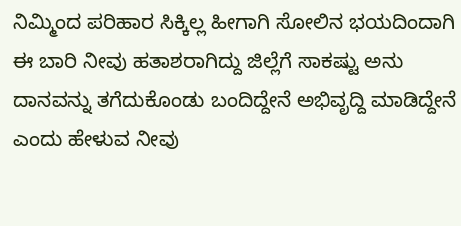ನಿಮ್ಮಿಂದ ಪರಿಹಾರ ಸಿಕ್ಕಿಲ್ಲ ಹೀಗಾಗಿ ಸೋಲಿನ ಭಯದಿಂದಾಗಿ ಈ ಬಾರಿ ನೀವು ಹತಾಶರಾಗಿದ್ದು ಜಿಲ್ಲೆಗೆ ಸಾಕಷ್ಟು ಅನು ದಾನವನ್ನು ತಗೆದುಕೊಂಡು ಬಂದಿದ್ದೇನೆ ಅಭಿವೃದ್ದಿ ಮಾಡಿದ್ದೇನೆ ಎಂದು ಹೇಳುವ ನೀವು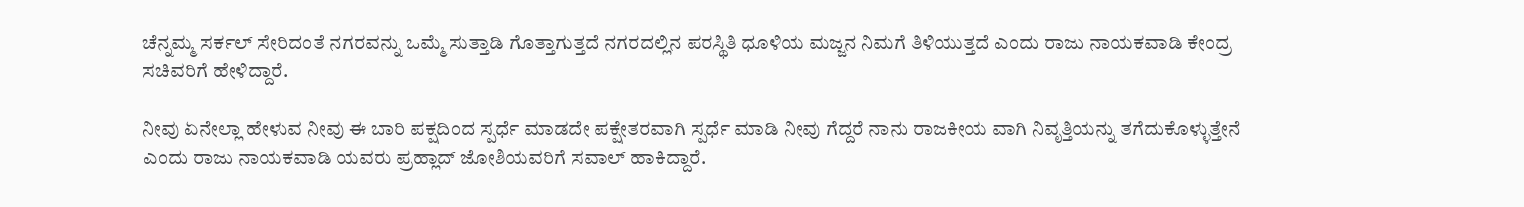ಚೆನ್ನಮ್ಮ ಸರ್ಕಲ್ ಸೇರಿದಂತೆ ನಗರವನ್ನು ಒಮ್ಮೆ ಸುತ್ತಾಡಿ ಗೊತ್ತಾಗುತ್ತದೆ ನಗರದಲ್ಲಿನ ಪರಸ್ಥಿತಿ ಧೂಳಿಯ ಮಜ್ಜನ ನಿಮಗೆ ತಿಳಿಯುತ್ತದೆ ಎಂದು ರಾಜು ನಾಯಕವಾಡಿ ಕೇಂದ್ರ ಸಚಿವರಿಗೆ ಹೇಳಿದ್ದಾರೆ.

ನೀವು ಏನೇಲ್ಲಾ ಹೇಳುವ ನೀವು ಈ ಬಾರಿ ಪಕ್ಷದಿಂದ ಸ್ಪರ್ಧೆ ಮಾಡದೇ ಪಕ್ಷೇತರವಾಗಿ ಸ್ಪರ್ಧೆ ಮಾಡಿ ನೀವು ಗೆದ್ದರೆ ನಾನು ರಾಜಕೀಯ ವಾಗಿ ನಿವೃತ್ತಿಯನ್ನು ತಗೆದುಕೊಳ್ಳುತ್ತೇನೆ ಎಂದು ರಾಜು ನಾಯಕವಾಡಿ ಯವರು ಪ್ರಹ್ಲಾದ್ ಜೋಶಿಯವರಿಗೆ ಸವಾಲ್ ಹಾಕಿದ್ದಾರೆ.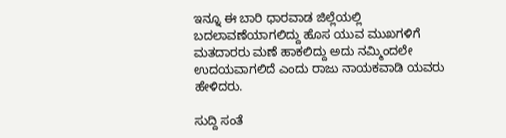ಇನ್ನೂ ಈ ಬಾರಿ ಧಾರವಾಡ ಜಿಲ್ಲೆಯಲ್ಲಿ ಬದಲಾವಣೆಯಾಗಲಿದ್ದು ಹೊಸ ಯುವ ಮುಖಗಳಿಗೆ ಮತದಾರರು ಮಣೆ ಹಾಕಲಿದ್ದು ಅದು ನಮ್ಮಿಂದಲೇ ಉದಯವಾಗಲಿದೆ ಎಂದು ರಾಜು ನಾಯಕವಾಡಿ ಯವರು ಹೇಳಿದರು.

ಸುದ್ದಿ ಸಂತೆ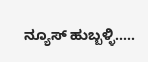ನ್ಯೂಸ್ ಹುಬ್ಬಳ್ಳಿ…..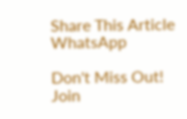Share This Article
WhatsApp

Don't Miss Out! Join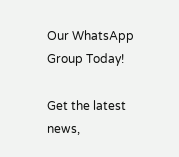Our WhatsApp Group Today!

Get the latest news,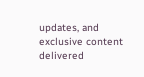updates, and exclusive content delivered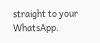straight to your WhatsApp.